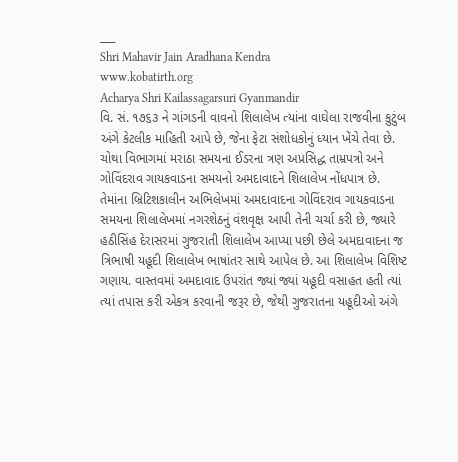___
Shri Mahavir Jain Aradhana Kendra
www.kobatirth.org
Acharya Shri Kailassagarsuri Gyanmandir
વિ. સં. ૧૭૬૩ ને ગાંગડની વાવનો શિલાલેખ ત્યાંના વાઘેલા રાજવીના કુટુંબ અંગે કેટલીક માહિતી આપે છે, જેના ફેટા સંશોધકોનું ધ્યાન ખેંચે તેવા છે.
ચોથા વિભાગમાં મરાઠા સમયના ઈડરના ત્રણ અપ્રસિદ્ધ તામ્રપત્રો અને ગોવિંદરાવ ગાયકવાડના સમયનો અમદાવાદને શિલાલેખ નોંધપાત્ર છે.
તેમાંના બ્રિટિશકાલીન અભિલેખમાં અમદાવાદના ગોવિંદરાવ ગાયકવાડના સમયના શિલાલેખમાં નગરશેઠનું વંશવૃક્ષ આપી તેની ચર્ચા કરી છે, જ્યારે હઠીસિંહ દેરાસરમાં ગુજરાતી શિલાલેખ આપ્યા પછી છેલે અમદાવાદના જ ત્રિભાષી યહૂદી શિલાલેખ ભાષાંતર સાથે આપેલ છે. આ શિલાલેખ વિશિષ્ટ ગણાય. વાસ્તવમાં અમદાવાદ ઉપરાંત જ્યાં જ્યાં યહૂદી વસાહત હતી ત્યાં ત્યાં તપાસ કરી એકત્ર કરવાની જરૂર છે, જેથી ગુજરાતના યહૂદીઓ અંગે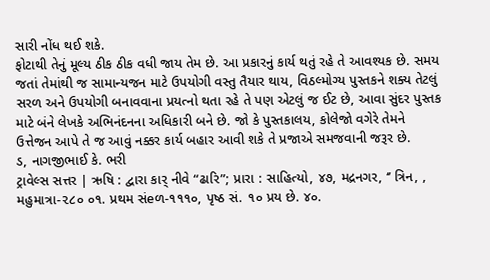સારી નોંધ થઈ શકે.
ફોટાથી તેનું મૂલ્ય ઠીક ઠીક વધી જાય તેમ છે. આ પ્રકારનું કાર્ય થતું રહે તે આવશ્યક છે. સમય જતાં તેમાંથી જ સામાન્યજન માટે ઉપયોગી વસ્તુ તૈયાર થાય, વિઠલ્મોગ્ય પુસ્તકને શક્ય તેટલું સરળ અને ઉપયોગી બનાવવાના પ્રયત્નો થતા રહે તે પણ એટલું જ ઈટ છે, આવા સુંદર પુસ્તક માટે બંને લેખકે અભિનંદનના અધિકારી બને છે. જો કે પુસ્તકાલય, કોલેજો વગેરે તેમને ઉત્તેજન આપે તે જ આવું નક્કર કાર્ય બહાર આવી શકે તે પ્રજાએ સમજવાની જરૂર છે.
ડ, નાગજીભાઈ કે. ભરી
ટ્રાવેલ્સ સત્તર | ઋષિ : દ્વારા કાર્ નીવે “ઢારિ”; પ્રારા : સાહિત્યો, ૪૭, મદ્રનગર, ‘’ ત્રિન, , મહુમાત્રા-૨૮૦ ૦૧. પ્રથમ સંeળ-૧૧૧૦, પૃષ્ઠ સં. ૧૦ પ્રય છે. ૪૦.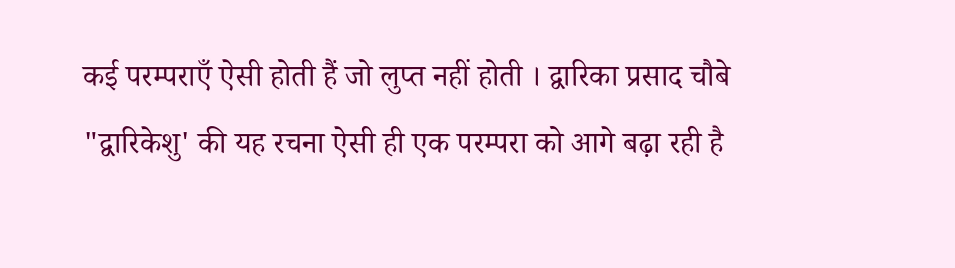कई परम्पराएँ ऐसी होती हैं जो लुप्त नहीं होती । द्वारिका प्रसाद चौबे "द्वारिकेशु' की यह रचना ऐसी ही एक परम्परा को आगे बढ़ा रही है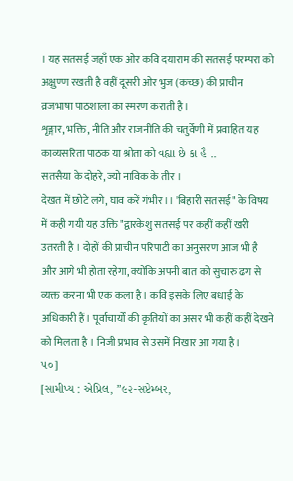। यह सतसई जहाँ एक ओर कवि दयाराम की सतसई परम्परा को अक्षुण्ण रखती है वहीं दूसरी ओर भुज (कच्छ) की प्राचीन व्रजभाषा पाठशाला का स्मरण कराती है।
शृङ्गार, भक्ति, नीति और राजनीति की चतुर्वेणी में प्रवाहित यह काव्यसरिता पाठक या श्रोता को વહ્યા છે કા હૈ ..
सतसैया के दोहरे, ज्यो नाविक के तीर ।
देखत में छोटे लगे, घाव करें गंभीर ।। 'बिहारी सतसई" के विषय में कही गयी यह उक्ति "द्वारकेशु सतसई पर कहीं कहीं खरी उतरती है । दोहों की प्राचीन परिपाटी का अनुसरण आज भी है और आगे भी होता रहेगा, क्योंकि अपनी बात को सुचारु ढग से व्यक्त करना भी एक कला है । कवि इसके लिए बधाई के अधिकारी हैं। पूर्वाचार्यों की कृतियों का असर भी कहीं कहीं देखने को मिलता है । निजी प्रभाव से उसमें निखार आ गया है।
૫૦]
[સામીપ્ય : એપ્રિલ, ”૯૨-સપ્ટેમ્બર,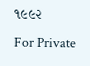૧૯૯૨
For Private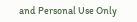and Personal Use Only